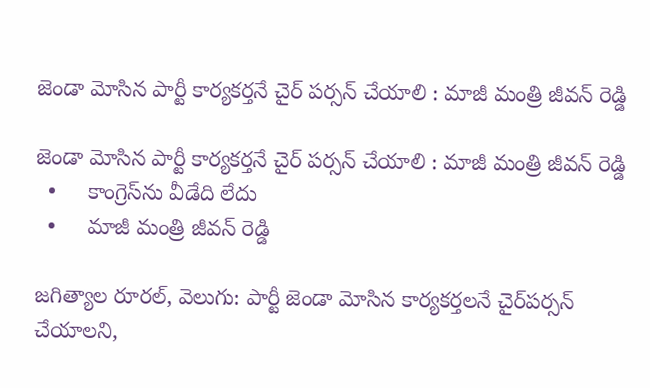జెండా మోసిన పార్టీ కార్యకర్తనే చైర్‌‌‌‌‌‌‌‌ పర్సన్‌‌‌‌ చేయాలి : మాజీ మంత్రి జీవన్ రెడ్డి

జెండా మోసిన పార్టీ కార్యకర్తనే చైర్‌‌‌‌‌‌‌‌ పర్సన్‌‌‌‌ చేయాలి : మాజీ మంత్రి జీవన్ రెడ్డి
  •     కాంగ్రెస్‌‌‌‌ను వీడేది లేదు
  •     మాజీ మంత్రి జీవన్ రెడ్డి

జగిత్యాల రూరల్, వెలుగు: పార్టీ జెండా మోసిన కార్యకర్తలనే చైర్‌‌‌‌‌‌‌‌పర్సన్‌‌‌‌ చేయాలని,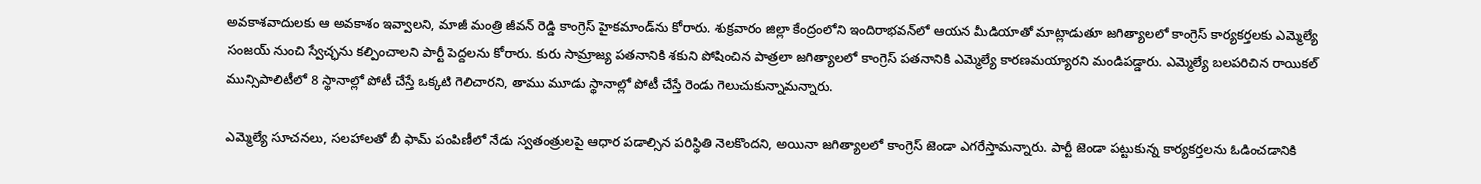అవకాశవాదులకు ఆ అవకాశం ఇవ్వాలని, మాజీ మంత్రి జీవన్ రెడ్డి కాంగ్రెస్ హైకమాండ్‌‌‌‌ను కోరారు. శుక్రవారం జిల్లా కేంద్రంలోని ఇందిరాభవన్‌‌‌‌లో ఆయన మీడియాతో మాట్లాడుతూ జగిత్యాలలో కాంగ్రెస్ కార్యకర్తలకు ఎమ్మెల్యే సంజయ్ నుంచి స్వేచ్ఛను కల్పించాలని పార్టీ పెద్దలను కోరారు. కురు సామ్రాజ్య పతనానికి శకుని పోషించిన పాత్రలా జగిత్యాలలో కాంగ్రెస్ పతనానికి ఎమ్మెల్యే కారణమయ్యారని మండిపడ్డారు. ఎమ్మెల్యే బలపరిచిన రాయికల్ మున్సిపాలిటీలో 8 స్థానాల్లో పోటీ చేస్తే ఒక్కటి గెలిచారని, తాము మూడు స్థానాల్లో పోటీ చేస్తే రెండు గెలుచుకున్నామన్నారు.

ఎమ్మెల్యే సూచనలు, సలహాలతో బీ ఫామ్ పంపిణీలో నేడు స్వతంత్రులపై ఆధార పడాల్సిన పరిస్థితి నెలకొందని, అయినా జగిత్యాలలో కాంగ్రెస్ జెండా ఎగరేస్తామన్నారు. పార్టీ జెండా పట్టుకున్న కార్యకర్తలను ఓడించడానికి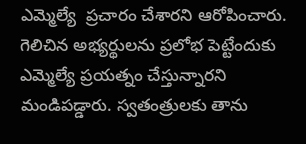ఎమ్మెల్యే  ప్రచారం చేశారని ఆరోపించారు. గెలిచిన అభ్యర్థులను ప్రలోభ పెట్టేందుకు ఎమ్మెల్యే ప్రయత్నం చేస్తున్నారని మండిపడ్డారు. స్వతంత్రులకు తాను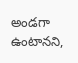అండగా ఉంటానని,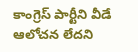కాంగ్రెస్ పార్టీని వీడే ఆలోచన లేదని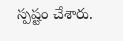స్పష్టం చేశారు.